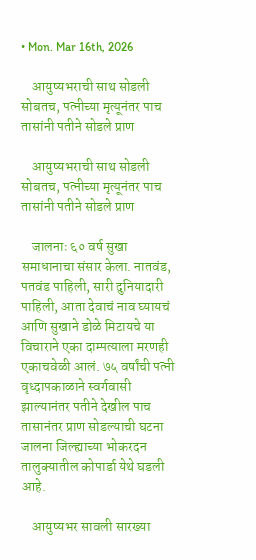• Mon. Mar 16th, 2026

    आयुष्यभराची साथ सोडली सोबतच, पत्नीच्या मृत्यूनंतर पाच तासांनी पतीने सोडले प्राण

    आयुष्यभराची साथ सोडली सोबतच, पत्नीच्या मृत्यूनंतर पाच तासांनी पतीने सोडले प्राण

    जालनाः ६० वर्ष सुखा समाधानाचा संसार केला. नातवंड, पतवंड पाहिली, सारी दुनियादारी पाहिली, आता देवाचं नाव घ्यायचं आणि सुखाने डोळे मिटायचे या विचाराने एका दाम्पत्याला मरणही एकाचवेळी आलं. ७५ वर्षांची पत्नी वृध्दापकाळाने स्वर्गवासी झाल्यानंतर पतीने देखील पाच तासानंतर प्राण सोडल्याची घटना जालना जिल्ह्याच्या भोकरदन तालुक्यातील कोपार्डा येथे घडली आहे.

    आयुष्यभर सावली सारख्या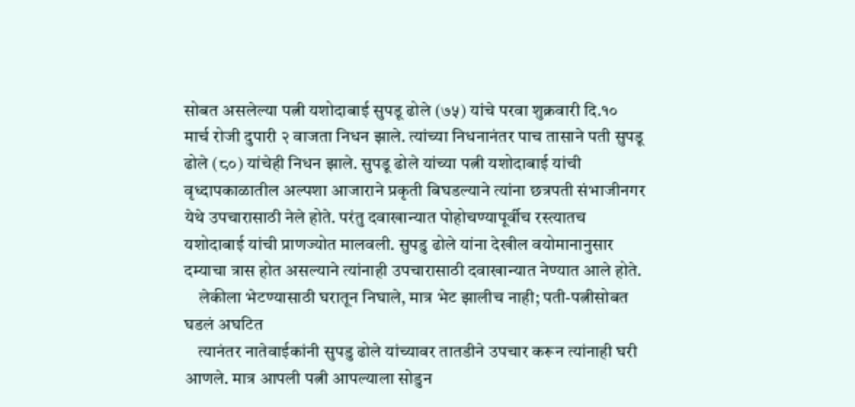सोबत असलेल्या पत्नी यशोदाबाई सुपडू ढोले (७५) यांचे परवा शुक्रवारी दि.१० मार्च रोजी दुपारी २ वाजता निधन झाले. त्यांच्या निधनानंतर पाच तासाने पती सुपडू ढोले (८०) यांचेही निधन झाले. सुपडू ढोले यांच्या पत्नी यशोदाबाई यांची वृध्दापकाळातील अल्पशा आजाराने प्रकृती बिघडल्याने त्यांना छत्रपती संभाजीनगर येथे उपचारासाठी नेले होते. परंतु दवाखान्यात पोहोचण्यापूर्वीच रस्त्यातच यशोदाबाई यांची प्राणज्योत मालवली. सुपडु ढोले यांना देखील वयोमानानुसार दम्याचा त्रास होत असल्याने त्यांनाही उपचारासाठी दवाखान्यात नेण्यात आले होते.
    लेकीला भेटण्यासाठी घरातून निघाले, मात्र भेट झालीच नाही; पती-पत्नीसोबत घडलं अघटित
    त्यानंतर नातेवाईकांनी सुपडु ढोले यांच्यावर तातडीने उपचार करून त्यांनाही घरी आणले. मात्र आपली पत्नी आपल्याला सोडुन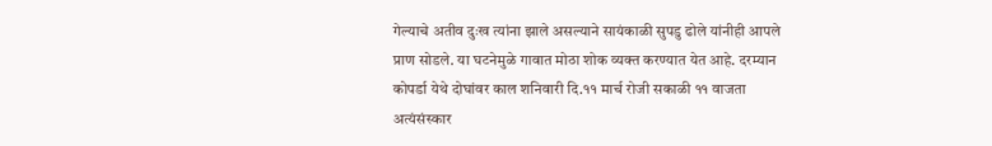गेल्याचे अतीव दुःख त्यांना झाले असल्याने सायंकाळी सुपडु ढोले यांनीही आपले प्राण सोडले. या घटनेमुळे गावात मोठा शोक व्यक्त करण्यात येत आहे. दरम्यान कोपर्डा येथे दोघांवर काल शनिवारी दि.११ मार्च रोजी सकाळी ११ वाजता अत्यंसंस्कार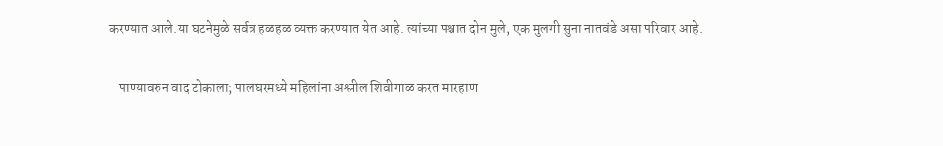करण्यात आले.या घटनेमुळे सर्वत्र हळहळ व्यक्त करण्यात येत आहे. त्यांच्या पश्चात दोन मुले, एक मुलगी सुना नातवंडे असा परिवार आहे.

    पाण्यावरुन वाद टोकाला; पालघरमध्ये महिलांना अश्लील शिवीगाळ करत मारहाण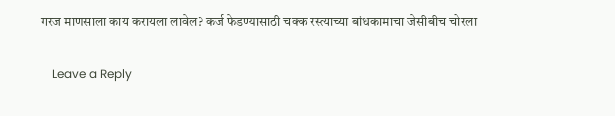गरज माणसाला काय करायला लावेल? कर्ज फेडण्यासाठी चक्क रस्त्याच्या बांधकामाचा जेसीबीच चोरला

    Leave a Reply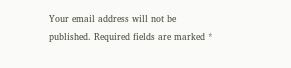Your email address will not be published. Required fields are marked *